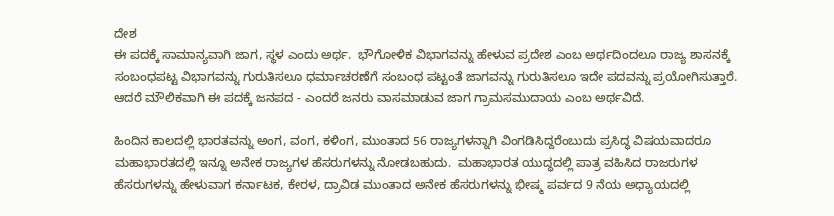ದೇಶ
ಈ ಪದಕ್ಕೆ ಸಾಮಾನ್ಯವಾಗಿ ಜಾಗ, ಸ್ಥಳ ಎಂದು ಅರ್ಥ.  ಭೌಗೋಳಿಕ ವಿಭಾಗವನ್ನು ಹೇಳುವ ಪ್ರದೇಶ ಎಂಬ ಅರ್ಥದಿಂದಲೂ ರಾಜ್ಯ ಶಾಸನಕ್ಕೆ ಸಂಬಂಧಪಟ್ಟ ವಿಭಾಗವನ್ನು ಗುರುತಿಸಲೂ ಧರ್ಮಾಚರಣೆಗೆ ಸಂಬಂಧ ಪಟ್ಟಂತೆ ಜಾಗವನ್ನು ಗುರುತಿಸಲೂ ಇದೇ ಪದವನ್ನು ಪ್ರಯೋಗಿಸುತ್ತಾರೆ.  ಆದರೆ ಮೌಲಿಕವಾಗಿ ಈ ಪದಕ್ಕೆ ಜನಪದ - ಎಂದರೆ ಜನರು ವಾಸಮಾಡುವ ಜಾಗ ಗ್ರಾಮಸಮುದಾಯ ಎಂಬ ಅರ್ಥವಿದೆ.

ಹಿಂದಿನ ಕಾಲದಲ್ಲಿ ಭಾರತವನ್ನು ಅಂಗ, ವಂಗ, ಕಳಿಂಗ, ಮುಂತಾದ 56 ರಾಜ್ಯಗಳನ್ನಾಗಿ ವಿಂಗಡಿಸಿದ್ದರೆಂಬುದು ಪ್ರಸಿದ್ಧ ವಿಷಯವಾದರೂ ಮಹಾಭಾರತದಲ್ಲಿ ಇನ್ನೂ ಅನೇಕ ರಾಜ್ಯಗಳ ಹೆಸರುಗಳನ್ನು ನೋಡಬಹುದು.  ಮಹಾಭಾರತ ಯುದ್ಧದಲ್ಲಿ ಪಾತ್ರ ವಹಿಸಿದ ರಾಜರುಗಳ ಹೆಸರುಗಳನ್ನು ಹೇಳುವಾಗ ಕರ್ನಾಟಕ, ಕೇರಳ, ದ್ರಾವಿಡ ಮುಂತಾದ ಅನೇಕ ಹೆಸರುಗಳನ್ನು ಭೀಷ್ಮ ಪರ್ವದ 9 ನೆಯ ಅಧ್ಯಾಯದಲ್ಲಿ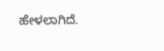ಹೇಳಲಾಗಿದೆ.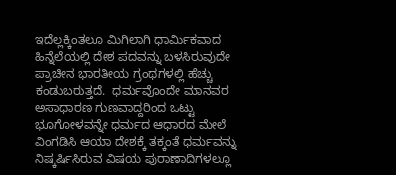ಇದೆಲ್ಲಕ್ಕಿಂತಲೂ ಮಿಗಿಲಾಗಿ ಧಾರ್ಮಿಕವಾದ ಹಿನ್ನೆಲೆಯಲ್ಲಿ ದೇಶ ಪದವನ್ನು ಬಳಸಿರುವುದೇ ಪ್ರಾಚೀನ ಭಾರತೀಯ ಗ್ರಂಥಗಳಲ್ಲಿ ಹೆಚ್ಚು ಕಂಡುಬರುತ್ತದೆ.  ಧರ್ಮವೊಂದೇ ಮಾನವರ ಅಸಾಧಾರಣ ಗುಣವಾದ್ದರಿಂದ ಒಟ್ಟು ಭೂಗೋಳವನ್ನೇ ಧರ್ಮದ ಆಧಾರದ ಮೇಲೆ ವಿಂಗಡಿಸಿ ಆಯಾ ದೇಶಕ್ಕೆ ತಕ್ಕಂತೆ ಧರ್ಮವನ್ನು ನಿಷ್ಕರ್ಷಿಸಿರುವ ವಿಷಯ ಪುರಾಣಾದಿಗಳಲ್ಲೂ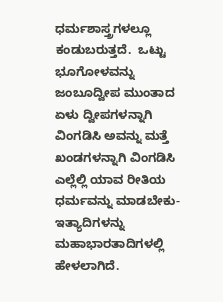ಧರ್ಮಶಾಸ್ತ್ರಗಳಲ್ಲೂ ಕಂಡುಬರುತ್ತದೆ.  ಒಟ್ಟು ಭೂಗೋಳವನ್ನು ಜಂಬೂದ್ವೀಪ ಮುಂತಾದ ಏಳು ದ್ವೀಪಗಳನ್ನಾಗಿ ವಿಂಗಡಿಸಿ ಅವನ್ನು ಮತ್ತೆ ಖಂಡಗಳನ್ನಾಗಿ ವಿಂಗಡಿಸಿ ಎಲ್ಲೆಲ್ಲಿ ಯಾವ ರೀತಿಯ ಧರ್ಮವನ್ನು ಮಾಡಬೇಕು-ಇತ್ಯಾದಿಗಳನ್ನು ಮಹಾಭಾರತಾದಿಗಳಲ್ಲಿ ಹೇಳಲಾಗಿದೆ.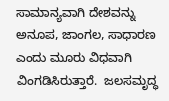ಸಾಮಾನ್ಯವಾಗಿ ದೇಶವನ್ನು ಅನೂಪ, ಜಾಂಗಲ, ಸಾಧಾರಣ ಎಂದು ಮೂರು ವಿಧವಾಗಿ ವಿಂಗಡಿಸಿರುತ್ತಾರೆ.  ಜಲಸಮೃದ್ಧ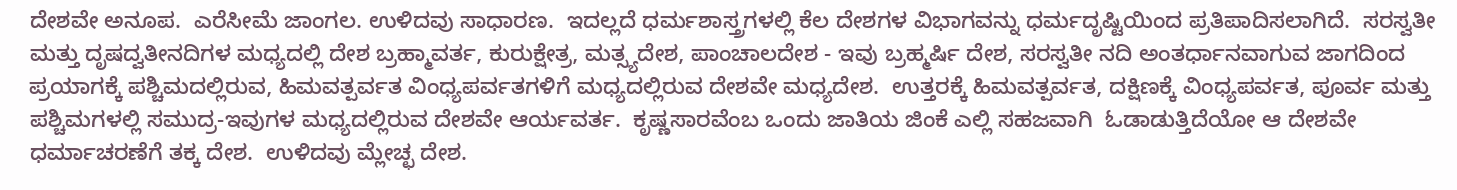ದೇಶವೇ ಅನೂಪ.  ಎರೆಸೀಮೆ ಜಾಂಗಲ. ಉಳಿದವು ಸಾಧಾರಣ.  ಇದಲ್ಲದೆ ಧರ್ಮಶಾಸ್ತ್ರಗಳಲ್ಲಿ ಕೆಲ ದೇಶಗಳ ವಿಭಾಗವನ್ನು ಧರ್ಮದೃಷ್ಟಿಯಿಂದ ಪ್ರತಿಪಾದಿಸಲಾಗಿದೆ.  ಸರಸ್ವತೀ ಮತ್ತು ದೃಷದ್ವತೀನದಿಗಳ ಮಧ್ಯದಲ್ಲಿ ದೇಶ ಬ್ರಹ್ಮಾವರ್ತ, ಕುರುಕ್ಷೇತ್ರ, ಮತ್ಸ್ಯದೇಶ, ಪಾಂಚಾಲದೇಶ - ಇವು ಬ್ರಹ್ಮರ್ಷಿ ದೇಶ, ಸರಸ್ವತೀ ನದಿ ಅಂತರ್ಧಾನವಾಗುವ ಜಾಗದಿಂದ ಪ್ರಯಾಗಕ್ಕೆ ಪಶ್ಚಿಮದಲ್ಲಿರುವ, ಹಿಮವತ್ಪರ್ವತ ವಿಂಧ್ಯಪರ್ವತಗಳಿಗೆ ಮಧ್ಯದಲ್ಲಿರುವ ದೇಶವೇ ಮಧ್ಯದೇಶ.  ಉತ್ತರಕ್ಕೆ ಹಿಮವತ್ಪರ್ವತ, ದಕ್ಷಿಣಕ್ಕೆ ವಿಂಧ್ಯಪರ್ವತ, ಪೂರ್ವ ಮತ್ತು ಪಶ್ಚಿಮಗಳಲ್ಲಿ ಸಮುದ್ರ-ಇವುಗಳ ಮಧ್ಯದಲ್ಲಿರುವ ದೇಶವೇ ಆರ್ಯವರ್ತ.  ಕೃಷ್ಣಸಾರವೆಂಬ ಒಂದು ಜಾತಿಯ ಜಿಂಕೆ ಎಲ್ಲಿ ಸಹಜವಾಗಿ  ಓಡಾಡುತ್ತಿದೆಯೋ ಆ ದೇಶವೇ ಧರ್ಮಾಚರಣೆಗೆ ತಕ್ಕ ದೇಶ.  ಉಳಿದವು ಮ್ಲೇಚ್ಛ ದೇಶ.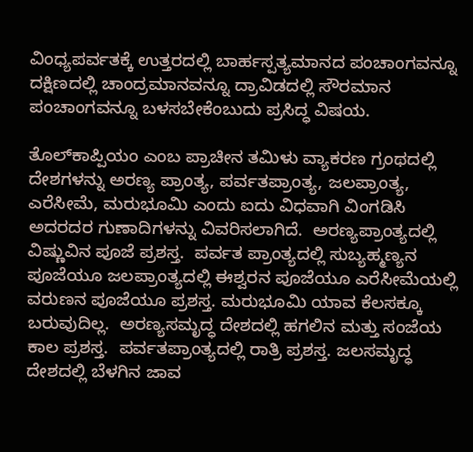ವಿಂಧ್ಯಪರ್ವತಕ್ಕೆ ಉತ್ತರದಲ್ಲಿ ಬಾರ್ಹಸ್ಪತ್ಯಮಾನದ ಪಂಚಾಂಗವನ್ನೂ ದಕ್ಷಿಣದಲ್ಲಿ ಚಾಂದ್ರಮಾನವನ್ನೂ ದ್ರಾವಿಡದಲ್ಲಿ ಸೌರಮಾನ ಪಂಚಾಂಗವನ್ನೂ ಬಳಸಬೇಕೆಂಬುದು ಪ್ರಸಿದ್ಧ ವಿಷಯ.

ತೊಲ್‍ಕಾಪ್ಪಿಯಂ ಎಂಬ ಪ್ರಾಚೀನ ತಮಿಳು ವ್ಯಾಕರಣ ಗ್ರಂಥದಲ್ಲಿ ದೇಶಗಳನ್ನು ಅರಣ್ಯ ಪ್ರಾಂತ್ಯ, ಪರ್ವತಪ್ರಾಂತ್ಯ, ಜಲಪ್ರಾಂತ್ಯ, ಎರೆಸೀಮೆ, ಮರುಭೂಮಿ ಎಂದು ಐದು ವಿಧವಾಗಿ ವಿಂಗಡಿಸಿ ಅದರದರ ಗುಣಾದಿಗಳನ್ನು ವಿವರಿಸಲಾಗಿದೆ.  ಅರಣ್ಯಪ್ರಾಂತ್ಯದಲ್ಲಿ ವಿಷ್ಣುವಿನ ಪೂಜೆ ಪ್ರಶಸ್ತ.  ಪರ್ವತ ಪ್ರಾಂತ್ಯದಲ್ಲಿ ಸುಬ್ಯಹ್ಮಣ್ಯನ ಪೂಜೆಯೂ ಜಲಪ್ರಾಂತ್ಯದಲ್ಲಿ ಈಶ್ವರನ ಪೂಜೆಯೂ ಎರೆಸೀಮೆಯಲ್ಲಿ ವರುಣನ ಪೂಜೆಯೂ ಪ್ರಶಸ್ತ. ಮರುಭೂಮಿ ಯಾವ ಕೆಲಸಕ್ಕೂ ಬರುವುದಿಲ್ಲ.  ಅರಣ್ಯಸಮೃದ್ಧ ದೇಶದಲ್ಲಿ ಹಗಲಿನ ಮತ್ತು ಸಂಜೆಯ ಕಾಲ ಪ್ರಶಸ್ತ.  ಪರ್ವತಪ್ರಾಂತ್ಯದಲ್ಲಿ ರಾತ್ರಿ ಪ್ರಶಸ್ತ. ಜಲಸಮೃದ್ಧ ದೇಶದಲ್ಲಿ ಬೆಳಗಿನ ಜಾವ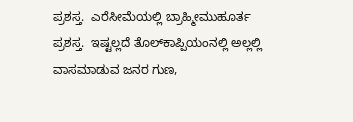ಪ್ರಶಸ್ತ.  ಎರೆಸೀಮೆಯಲ್ಲಿ ಬ್ರಾಹ್ಮೀಮುಹೂರ್ತ ಪ್ರಶಸ್ತ.  ಇಷ್ಟಲ್ಲದೆ ತೊಲ್‍ಕಾಪ್ಪಿಯಂನಲ್ಲಿ ಅಲ್ಲಲ್ಲಿ ವಾಸಮಾಡುವ ಜನರ ಗುಣ,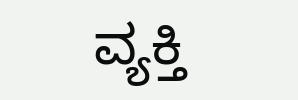ವ್ಯಕ್ತಿ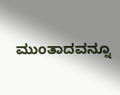ಮುಂತಾದವನ್ನೂ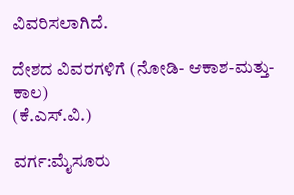ವಿವರಿಸಲಾಗಿದೆ.

ದೇಶದ ವಿವರಗಳಿಗೆ (ನೋಡಿ- ಆಕಾಶ-ಮತ್ತು-ಕಾಲ)
(ಕೆ.ಎಸ್.ವಿ.)

ವರ್ಗ:ಮೈಸೂರು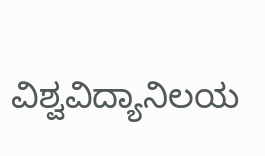ವಿಶ್ವವಿದ್ಯಾನಿಲಯ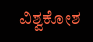ವಿಶ್ವಕೋಶ